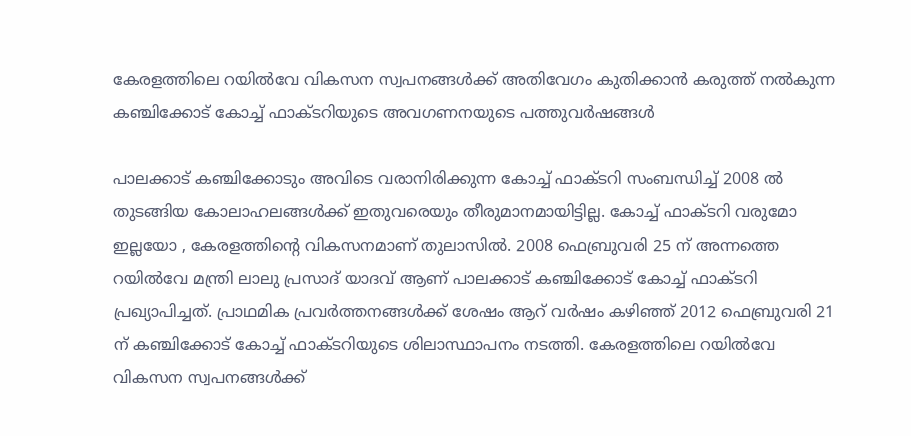കേരളത്തിലെ റയിൽവേ വികസന സ്വപനങ്ങൾക്ക് അതിവേഗം കുതിക്കാൻ കരുത്ത് നൽകുന്ന കഞ്ചിക്കോട് കോച്ച് ഫാക്ടറിയുടെ അവഗണനയുടെ പത്തുവർഷങ്ങൾ

പാലക്കാട് കഞ്ചിക്കോടും അവിടെ വരാനിരിക്കുന്ന കോച്ച് ഫാക്ടറി സംബന്ധിച്ച് 2008 ൽ തുടങ്ങിയ കോലാഹലങ്ങൾക്ക് ഇതുവരെയും തീരുമാനമായിട്ടില്ല. കോച്ച് ഫാക്ടറി വരുമോ ഇല്ലയോ , കേരളത്തിന്റെ വികസനമാണ് തുലാസിൽ. 2008 ഫെബ്രുവരി 25 ന് അന്നത്തെ റയിൽവേ മന്ത്രി ലാലു പ്രസാദ് യാദവ് ആണ് പാലക്കാട് കഞ്ചിക്കോട് കോച്ച് ഫാക്ടറി പ്രഖ്യാപിച്ചത്. പ്രാഥമിക പ്രവർത്തനങ്ങൾക്ക് ശേഷം ആറ് വർഷം കഴിഞ്ഞ് 2012 ഫെബ്രുവരി 21 ന് കഞ്ചിക്കോട് കോച്ച് ഫാക്ടറിയുടെ ശിലാസ്ഥാപനം നടത്തി. കേരളത്തിലെ റയിൽവേ വികസന സ്വപനങ്ങൾക്ക്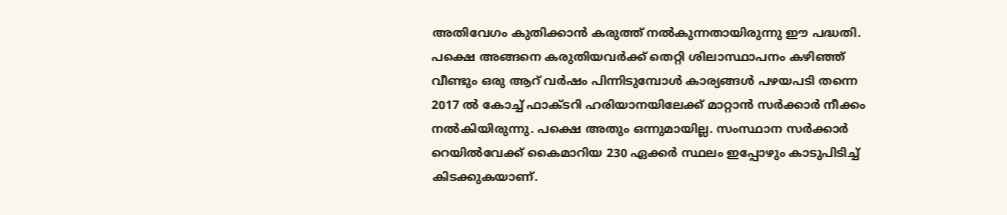അതിവേഗം കുതിക്കാൻ കരുത്ത് നൽകുന്നതായിരുന്നു ഈ പദ്ധതി.
പക്ഷെ അങ്ങനെ കരുതിയവർക്ക് തെറ്റി ശിലാസ്ഥാപനം കഴിഞ്ഞ് വീണ്ടും ഒരു ആറ് വർഷം പിന്നിടുമ്പോൾ കാര്യങ്ങൾ പഴയപടി തന്നെ 2017 ൽ കോച്ച് ഫാക്ടറി ഹരിയാനയിലേക്ക് മാറ്റാൻ സർക്കാർ നീക്കം നൽകിയിരുന്നു. പക്ഷെ അതും ഒന്നുമായില്ല. സംസ്ഥാന സർക്കാർ റെയിൽവേക്ക് കൈമാറിയ 230 ഏക്കർ സ്ഥലം ഇപ്പോഴും കാടുപിടിച്ച് കിടക്കുകയാണ്.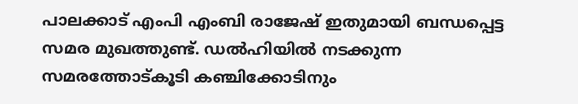പാലക്കാട് എംപി എംബി രാജേഷ് ഇതുമായി ബന്ധപ്പെട്ട സമര മുഖത്തുണ്ട്. ഡൽഹിയിൽ നടക്കുന്ന സമരത്തോട്കൂടി കഞ്ചിക്കോടിനും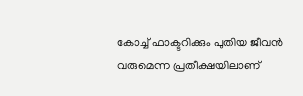കോച്ച് ഫാക്ടറിക്കും പുതിയ ജീവൻ വരുമെന്ന പ്രതീക്ഷയിലാണ്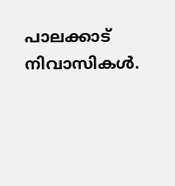പാലക്കാട് നിവാസികൾ.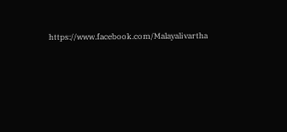https://www.facebook.com/Malayalivartha